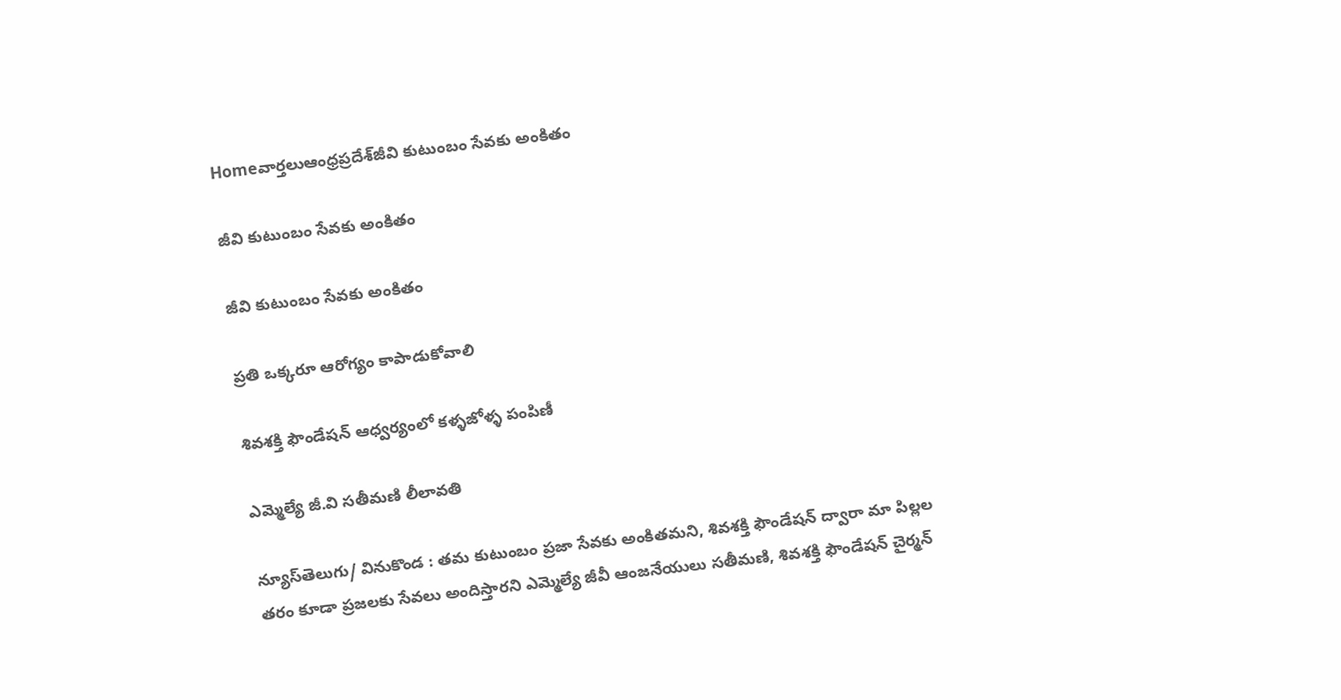Homeవార్తలుఆంధ్రప్రదేశ్‌జీవి కుటుంబం సేవకు అంకితం

జీవి కుటుంబం సేవకు అంకితం

జీవి కుటుంబం సేవకు అంకితం

ప్రతి ఒక్కరూ ఆరోగ్యం కాపాడుకోవాలి

శివశక్తి ఫౌండేషన్ ఆధ్వర్యంలో కళ్ళజోళ్ళ పంపిణీ

ఎమ్మెల్యే జీ.వి సతీమణి లీలావతి

న్యూస్‌తెలుగు/ వినుకొండ : తమ కుటుంబం ప్రజా సేవకు అంకితమని, శివశక్తి ఫౌండేషన్ ద్వారా మా పిల్లల తరం కూడా ప్రజలకు సేవలు అందిస్తారని ఎమ్మెల్యే జీవీ ఆంజనేయులు సతీమణి, శివశక్తి ఫౌండేషన్ చైర్మన్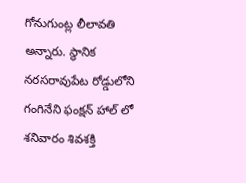గోనుగుంట్ల లీలావతి అన్నారు. స్థానిక నరసరావుపేట రోడ్డులోని గంగినేని ఫంక్షన్ హాల్ లో శనివారం శివశక్తి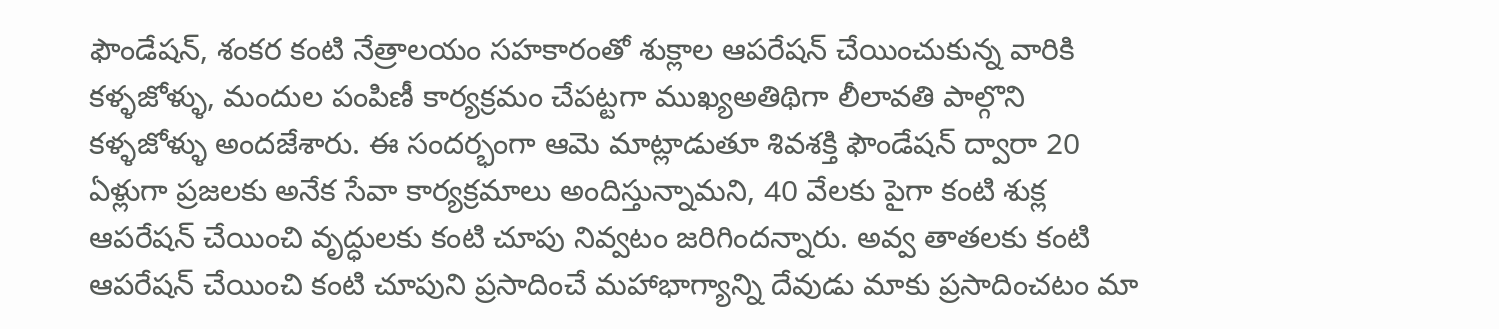ఫౌండేషన్, శంకర కంటి నేత్రాలయం సహకారంతో శుక్లాల ఆపరేషన్ చేయించుకున్న వారికి కళ్ళజోళ్ళు, మందుల పంపిణీ కార్యక్రమం చేపట్టగా ముఖ్యఅతిథిగా లీలావతి పాల్గొని కళ్ళజోళ్ళు అందజేశారు. ఈ సందర్భంగా ఆమె మాట్లాడుతూ శివశక్తి ఫౌండేషన్ ద్వారా 20 ఏళ్లుగా ప్రజలకు అనేక సేవా కార్యక్రమాలు అందిస్తున్నామని, 40 వేలకు పైగా కంటి శుక్ల ఆపరేషన్ చేయించి వృద్ధులకు కంటి చూపు నివ్వటం జరిగిందన్నారు. అవ్వ తాతలకు కంటి ఆపరేషన్ చేయించి కంటి చూపుని ప్రసాదించే మహాభాగ్యాన్ని దేవుడు మాకు ప్రసాదించటం మా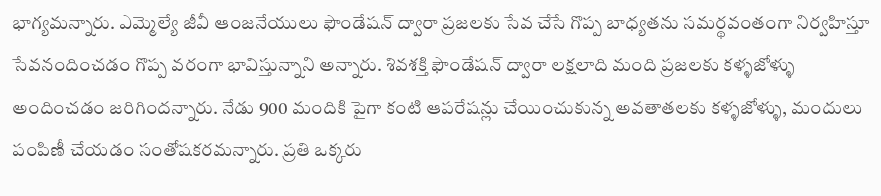భాగ్యమన్నారు. ఎమ్మెల్యే జీవీ ఆంజనేయులు ఫౌండేషన్ ద్వారా ప్రజలకు సేవ చేసే గొప్ప బాధ్యతను సమర్థవంతంగా నిర్వహిస్తూ సేవనందించడం గొప్ప వరంగా భావిస్తున్నాని అన్నారు. శివశక్తి ఫౌండేషన్ ద్వారా లక్షలాది మంది ప్రజలకు కళ్ళజోళ్ళు అందించడం జరిగిందన్నారు. నేడు 900 మందికి పైగా కంటి ఆపరేషన్లు చేయించుకున్న అవతాతలకు కళ్ళజోళ్ళు, మందులు పంపిణీ చేయడం సంతోషకరమన్నారు. ప్రతి ఒక్కరు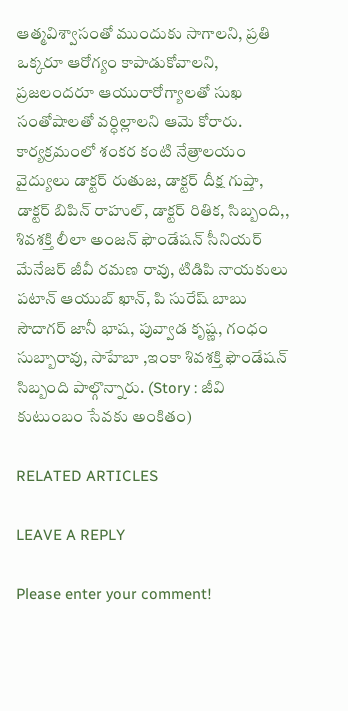ఆత్మవిశ్వాసంతో ముందుకు సాగాలని, ప్రతి ఒక్కరూ ఆరోగ్యం కాపాడుకోవాలని, ప్రజలందరూ ఆయురారోగ్యాలతో సుఖ సంతోషాలతో వర్ధిల్లాలని ఆమె కోరారు. కార్యక్రమంలో శంకర కంటి నేత్రాలయం వైద్యులు డాక్టర్ రుతుజ, డాక్టర్ దీక్ష గుప్తా, డాక్టర్ బిపిన్ రాహుల్, డాక్టర్ రితిక, సిబ్బంది,, శివశక్తి లీలా అంజన్ ఫౌండేషన్ సీనియర్ మేనేజర్ జీవీ రమణ రావు, టిడిపి నాయకులు పటాన్ ఆయుబ్ ఖాన్, పి సురేష్ బాబు సౌదాగర్ జానీ భాష, పువ్వాడ కృష్ణ, గంధం సుబ్బారావు, సాహేబా ,ఇంకా శివశక్తి ఫౌండేషన్ సిబ్బంది పాల్గొన్నారు. (Story : జీవి కుటుంబం సేవకు అంకితం)

RELATED ARTICLES

LEAVE A REPLY

Please enter your comment!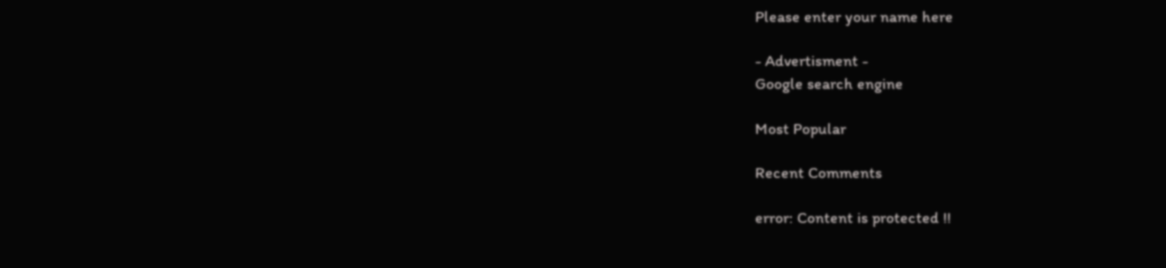Please enter your name here

- Advertisment -
Google search engine

Most Popular

Recent Comments

error: Content is protected !!